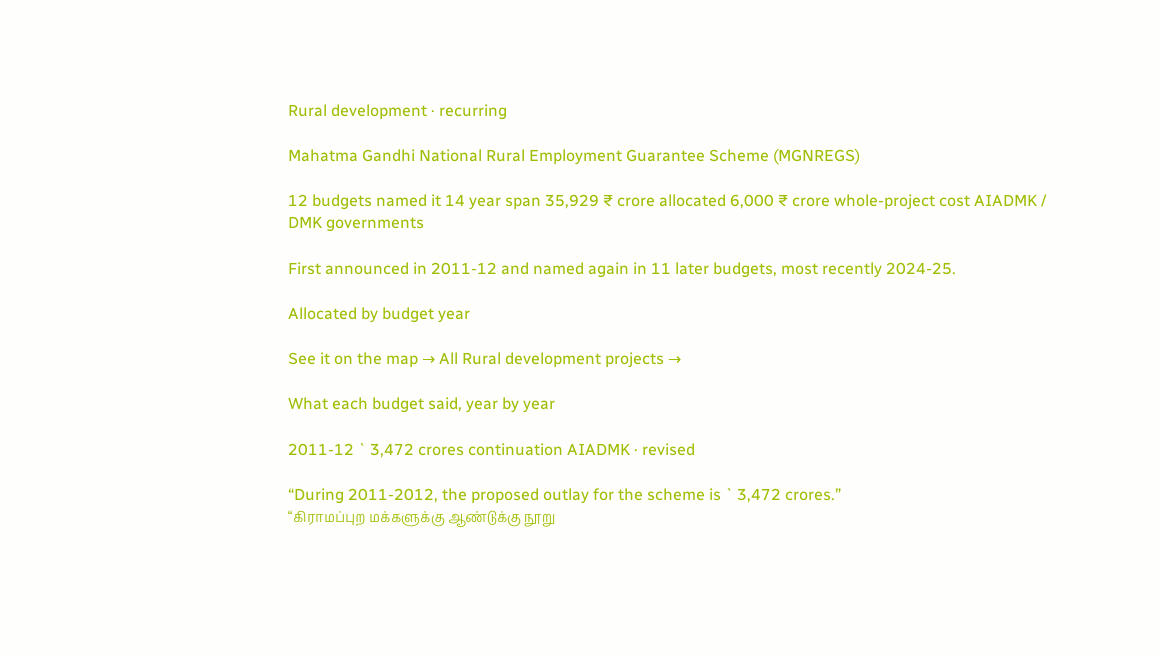Rural development · recurring

Mahatma Gandhi National Rural Employment Guarantee Scheme (MGNREGS)

12 budgets named it 14 year span 35,929 ₹ crore allocated 6,000 ₹ crore whole-project cost AIADMK / DMK governments

First announced in 2011-12 and named again in 11 later budgets, most recently 2024-25.

Allocated by budget year

See it on the map → All Rural development projects →

What each budget said, year by year

2011-12 ` 3,472 crores continuation AIADMK · revised

“During 2011-2012, the proposed outlay for the scheme is ` 3,472 crores.”
“கிராமப்புற மக்களுக்கு ஆண்டுக்கு நூறு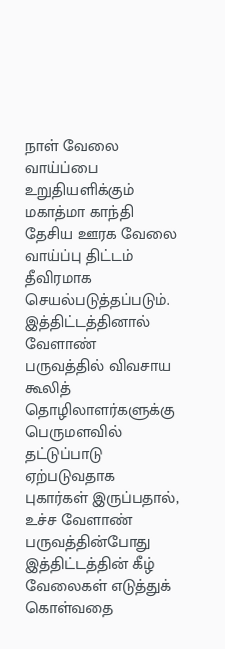நாள்‌ வேலை வாய்ப்பை உறுதியளிக்கும்‌ மகாத்மா காந்தி தேசிய ஊரக வேலை வாய்ப்பு திட்டம்‌ தீவிரமாக செயல்படுத்தப்படும்‌. இத்திட்டத்தினால்‌ வேளாண்‌ பருவத்தில்‌ விவசாய கூலித்‌ தொழிலாளர்களுக்கு பெருமளவில்‌ தட்டுப்பாடு ஏற்படுவதாக புகார்கள்‌ இருப்பதால்‌, உச்ச வேளாண்‌ பருவத்தின்போது இத்திட்டத்தின்‌ கீழ்‌ வேலைகள்‌ எடுத்துக்‌ கொள்வதை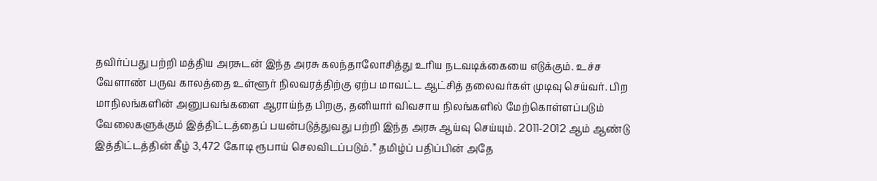தவிர்ப்பது பற்றி மத்திய அரசுடன்‌ இந்த அரசு கலந்தாலோசித்து உரிய நடவடிக்கையை எடுக்கும்‌. உச்ச வேளாண்‌ பருவ காலத்தை உள்ளூர்‌ நிலவரத்திற்கு ஏற்ப மாவட்ட ஆட்சித்‌ தலைவர்கள்‌ முடிவு செய்வர்‌. பிற மாநிலங்களின்‌ அனுபவங்களை ஆராய்ந்த பிறகு, தனியார்‌ விவசாய நிலங்களில்‌ மேற்கொள்ளப்படும்‌ வேலைகளுக்கும்‌ இத்திட்டத்தைப்‌ பயன்படுத்துவது பற்றி இந்த அரசு ஆய்வு செய்யும்‌. 2011-2012 ஆம்‌ ஆண்டு இத்திட்டத்தின்‌ கீழ்‌ 3,472 கோடி ரூபாய்‌ செலவிடப்படும்‌.” தமிழ்ப் பதிப்பின் அதே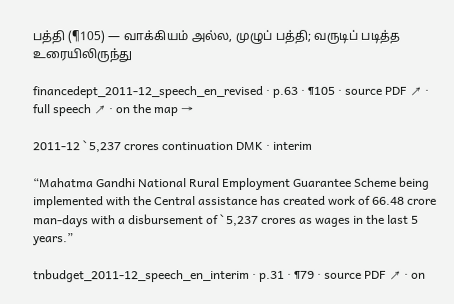பத்தி (¶105) — வாக்கியம் அல்ல, முழுப் பத்தி; வருடிப் படித்த உரையிலிருந்து

financedept_2011-12_speech_en_revised · p.63 · ¶105 · source PDF ↗ · full speech ↗ · on the map →

2011-12 ` 5,237 crores continuation DMK · interim

“Mahatma Gandhi National Rural Employment Guarantee Scheme being implemented with the Central assistance has created work of 66.48 crore man-days with a disbursement of ` 5,237 crores as wages in the last 5 years.”

tnbudget_2011-12_speech_en_interim · p.31 · ¶79 · source PDF ↗ · on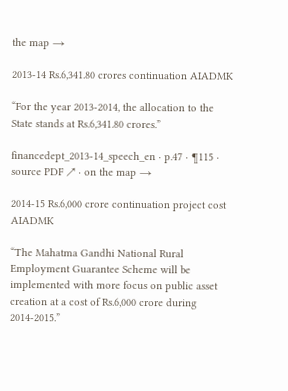the map →

2013-14 Rs.6,341.80 crores continuation AIADMK

“For the year 2013-2014, the allocation to the State stands at Rs.6,341.80 crores.”

financedept_2013-14_speech_en · p.47 · ¶115 · source PDF ↗ · on the map →

2014-15 Rs.6,000 crore continuation project cost AIADMK

“The Mahatma Gandhi National Rural Employment Guarantee Scheme will be implemented with more focus on public asset creation at a cost of Rs.6,000 crore during 2014-2015.”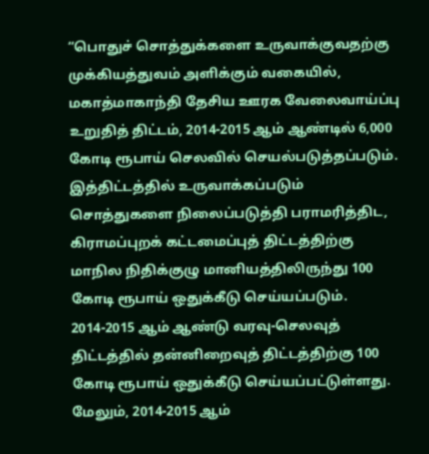“பொதுச்‌ சொத்துக்களை உருவாக்குவதற்கு முக்கியத்துவம்‌ அளிக்கும்‌ வகையில்‌, மகாத்மாகாந்தி தேசிய ஊரக வேலைவாய்ப்பு உறுதித்‌ திட்டம்‌, 2014-2015 ஆம்‌ ஆண்டில்‌ 6,000 கோடி ரூபாய்‌ செலவில்‌ செயல்படுத்தப்படும்‌. இத்திட்டத்தில்‌ உருவாக்கப்படும்‌ சொத்துகளை நிலைப்படுத்தி பராமரித்திட, கிராமப்புறக்‌ கட்டமைப்புத்‌ திட்டத்திற்கு மாநில நிதிக்குழு மானியத்திலிருந்து 100 கோடி ரூபாய்‌ ஒதுக்கீடு செய்யப்படும்‌. 2014-2015 ஆம்‌ ஆண்டு வரவு-செலவுத்‌ திட்டத்தில்‌ தன்னிறைவுத்‌ திட்டத்திற்கு 100 கோடி ரூபாய்‌ ஒதுக்கீடு செய்யப்பட்டுள்ளது. மேலும்‌, 2014-2015 ஆம்‌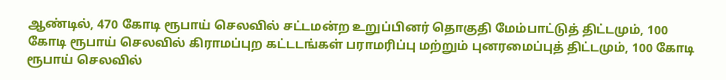ஆண்டில்‌, 470 கோடி ரூபாய்‌ செலவில்‌ சட்டமன்ற உறுப்பினர்‌ தொகுதி மேம்பாட்டுத்‌ திட்டமும்‌, 100 கோடி ரூபாய்‌ செலவில்‌ கிராமப்புற கட்டடங்கள்‌ பராமரிப்பு மற்றும்‌ புனரமைப்புத்‌ திட்டமும்‌, 100 கோடி ரூபாய்‌ செலவில்‌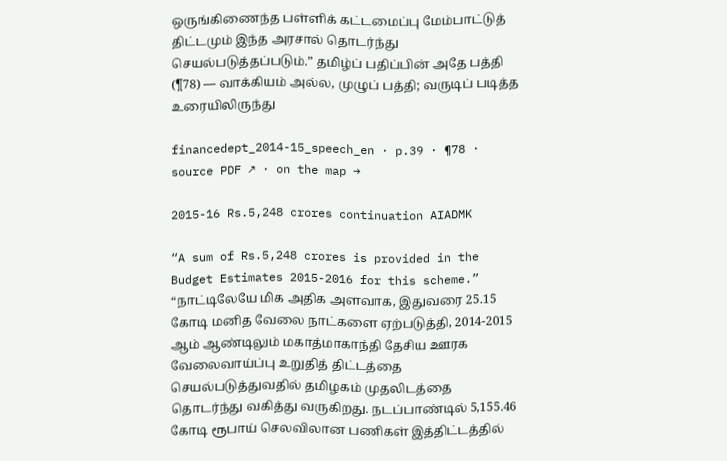ஒருங்கிணைந்த பள்ளிக்‌ கட்டமைப்பு மேம்பாட்டுத்‌ திட்டமும்‌ இந்த அரசால்‌ தொடர்ந்து செயல்படுத்தப்படும்‌.” தமிழ்ப் பதிப்பின் அதே பத்தி (¶78) — வாக்கியம் அல்ல, முழுப் பத்தி; வருடிப் படித்த உரையிலிருந்து

financedept_2014-15_speech_en · p.39 · ¶78 · source PDF ↗ · on the map →

2015-16 Rs.5,248 crores continuation AIADMK

“A sum of Rs.5,248 crores is provided in the Budget Estimates 2015-2016 for this scheme.”
“நாட்டிலேயே மிக அதிக அளவாக, இதுவரை 25.15 கோடி மனித வேலை நாட்களை ஏற்படுத்தி, 2014-2015 ஆம்‌ ஆண்டிலும்‌ மகாத்மாகாந்தி தேசிய ஊரக வேலைவாய்ப்பு உறுதித்‌ திட்டத்தை செயல்படுத்துவதில்‌ தமிழகம்‌ முதலிடத்தை தொடர்ந்து வகித்து வருகிறது. நடப்பாண்டில்‌ 5,155.46 கோடி ரூபாய்‌ செலவிலான பணிகள்‌ இத்திட்டத்தில்‌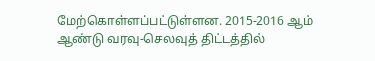மேற்கொள்ளப்பட்டுள்ளன. 2015-2016 ஆம்‌ ஆண்டு வரவு-செலவுத்‌ திட்டத்தில்‌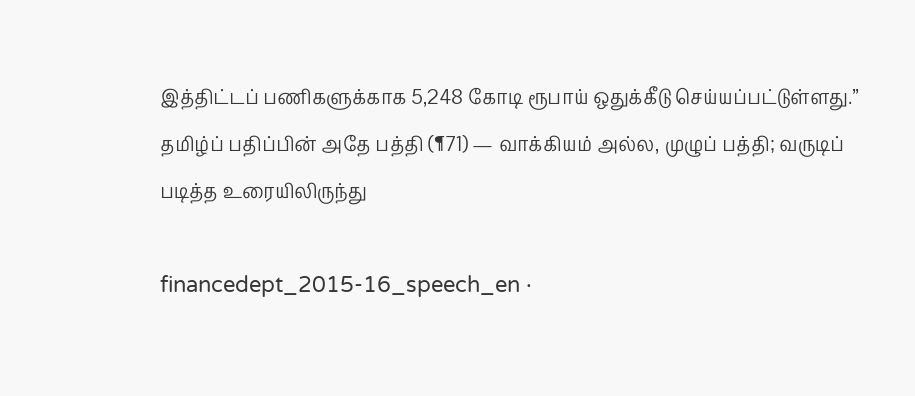இத்திட்டப்‌ பணிகளுக்காக 5,248 கோடி ரூபாய்‌ ஒதுக்கீடு செய்யப்பட்டுள்ளது.” தமிழ்ப் பதிப்பின் அதே பத்தி (¶71) — வாக்கியம் அல்ல, முழுப் பத்தி; வருடிப் படித்த உரையிலிருந்து

financedept_2015-16_speech_en ·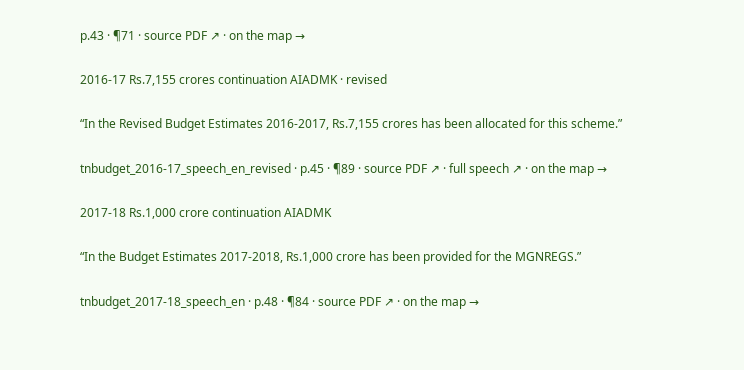p.43 · ¶71 · source PDF ↗ · on the map →

2016-17 Rs.7,155 crores continuation AIADMK · revised

“In the Revised Budget Estimates 2016-2017, Rs.7,155 crores has been allocated for this scheme.”

tnbudget_2016-17_speech_en_revised · p.45 · ¶89 · source PDF ↗ · full speech ↗ · on the map →

2017-18 Rs.1,000 crore continuation AIADMK

“In the Budget Estimates 2017-2018, Rs.1,000 crore has been provided for the MGNREGS.”

tnbudget_2017-18_speech_en · p.48 · ¶84 · source PDF ↗ · on the map →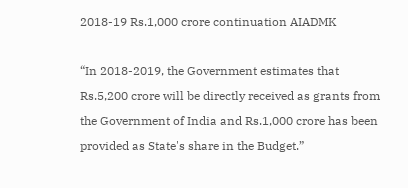2018-19 Rs.1,000 crore continuation AIADMK

“In 2018-2019, the Government estimates that Rs.5,200 crore will be directly received as grants from the Government of India and Rs.1,000 crore has been provided as State's share in the Budget.”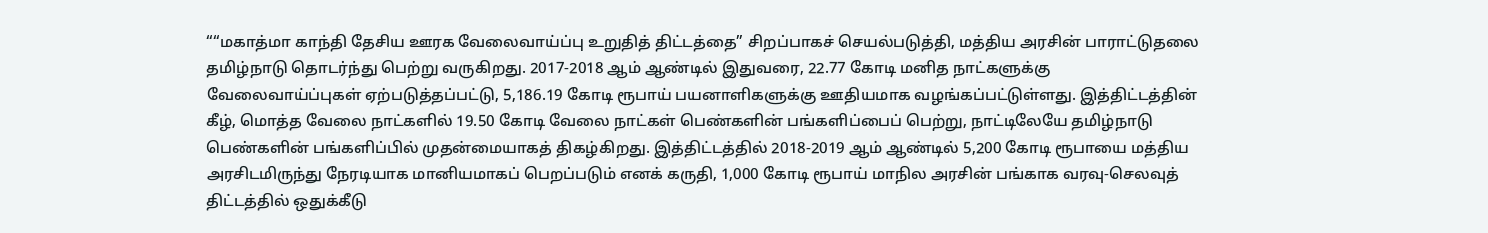““மகாத்மா காந்தி தேசிய ஊரக வேலைவாய்ப்பு உறுதித்‌ திட்டத்தை” சிறப்பாகச்‌ செயல்படுத்தி, மத்திய அரசின்‌ பாராட்டுதலை தமிழ்நாடு தொடர்ந்து பெற்று வருகிறது. 2017-2018 ஆம்‌ ஆண்டில்‌ இதுவரை, 22.77 கோடி மனித நாட்களுக்கு வேலைவாய்ப்புகள்‌ ஏற்படுத்தப்பட்டு, 5,186.19 கோடி ரூபாய்‌ பயனாளிகளுக்கு ஊதியமாக வழங்கப்பட்டுள்ளது. இத்திட்டத்தின்‌ கீழ்‌, மொத்த வேலை நாட்களில்‌ 19.50 கோடி வேலை நாட்கள்‌ பெண்களின்‌ பங்களிப்பைப்‌ பெற்று, நாட்டிலேயே தமிழ்நாடு பெண்களின்‌ பங்களிப்பில்‌ முதன்மையாகத்‌ திகழ்கிறது. இத்திட்டத்தில்‌ 2018-2019 ஆம்‌ ஆண்டில்‌ 5,200 கோடி ரூபாயை மத்திய அரசிடமிருந்து நேரடியாக மானியமாகப்‌ பெறப்படும்‌ எனக்‌ கருதி, 1,000 கோடி ரூபாய்‌ மாநில அரசின்‌ பங்காக வரவு-செலவுத்‌ திட்டத்தில்‌ ஒதுக்கீடு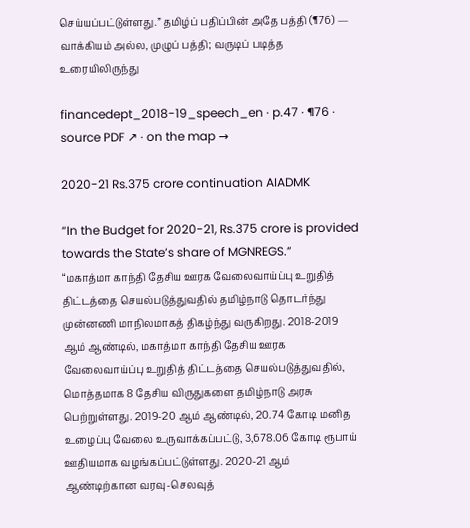செய்யப்பட்டுள்ளது.” தமிழ்ப் பதிப்பின் அதே பத்தி (¶76) — வாக்கியம் அல்ல, முழுப் பத்தி; வருடிப் படித்த உரையிலிருந்து

financedept_2018-19_speech_en · p.47 · ¶76 · source PDF ↗ · on the map →

2020-21 Rs.375 crore continuation AIADMK

“In the Budget for 2020-21, Rs.375 crore is provided towards the State’s share of MGNREGS.”
“மகாத்மா காந்தி தேசிய ஊரக வேலைவாய்ப்பு உறுதித்‌ திட்டத்தை செயல்படுத்துவதில்‌ தமிழ்நாடு தொடர்ந்து முன்னணி மாநிலமாகத்‌ திகழ்ந்து வருகிறது. 2018-2019 ஆம்‌ ஆண்டில்‌, மகாத்மா காந்தி தேசிய ஊரக வேலைவாய்ப்பு உறுதித்‌ திட்டத்தை செயல்படுத்துவதில்‌, மொத்தமாக 8 தேசிய விருதுகளை தமிழ்நாடு அரசு பெற்றுள்ளது. 2019-20 ஆம்‌ ஆண்டில்‌, 20.74 கோடி மனித உழைப்பு வேலை உருவாக்கப்பட்டு, 3,678.06 கோடி ரூபாய்‌ ஊதியமாக வழங்கப்பட்டுள்ளது. 2020-21 ஆம்‌ ஆண்டிற்கான வரவு-செலவுத்‌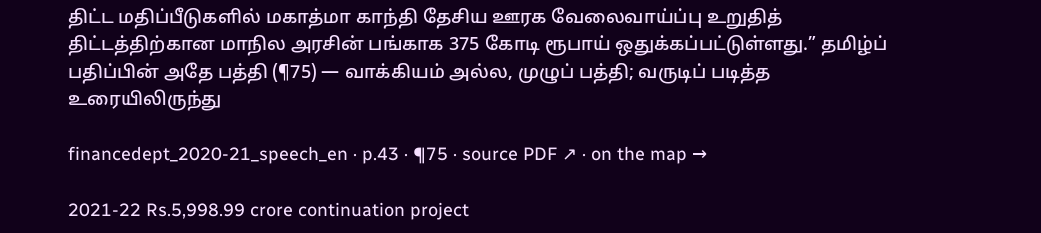திட்ட மதிப்பீடுகளில்‌ மகாத்மா காந்தி தேசிய ஊரக வேலைவாய்ப்பு உறுதித்‌ திட்டத்திற்கான மாநில அரசின்‌ பங்காக 375 கோடி ரூபாய்‌ ஒதுக்கப்பட்டுள்ளது.” தமிழ்ப் பதிப்பின் அதே பத்தி (¶75) — வாக்கியம் அல்ல, முழுப் பத்தி; வருடிப் படித்த உரையிலிருந்து

financedept_2020-21_speech_en · p.43 · ¶75 · source PDF ↗ · on the map →

2021-22 Rs.5,998.99 crore continuation project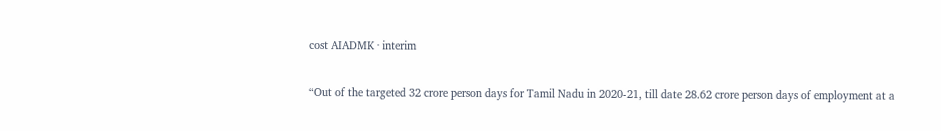cost AIADMK · interim

“Out of the targeted 32 crore person days for Tamil Nadu in 2020-21, till date 28.62 crore person days of employment at a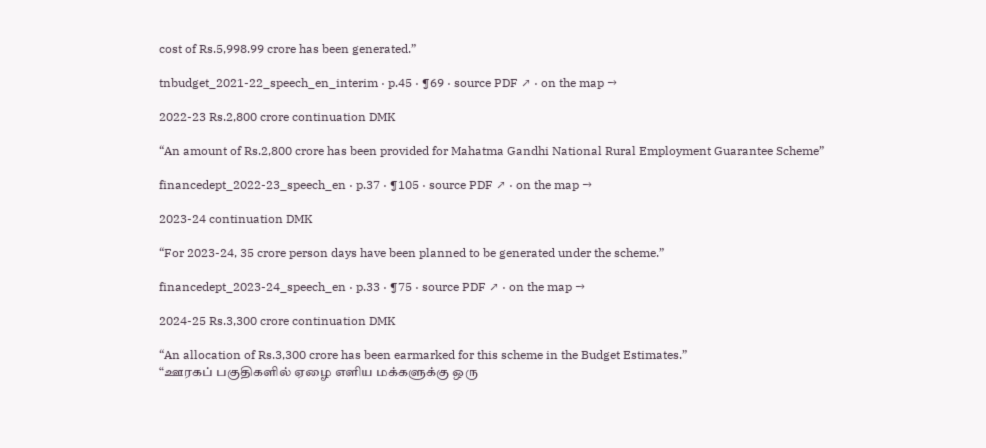cost of Rs.5,998.99 crore has been generated.”

tnbudget_2021-22_speech_en_interim · p.45 · ¶69 · source PDF ↗ · on the map →

2022-23 Rs.2,800 crore continuation DMK

“An amount of Rs.2,800 crore has been provided for Mahatma Gandhi National Rural Employment Guarantee Scheme”

financedept_2022-23_speech_en · p.37 · ¶105 · source PDF ↗ · on the map →

2023-24 continuation DMK

“For 2023-24, 35 crore person days have been planned to be generated under the scheme.”

financedept_2023-24_speech_en · p.33 · ¶75 · source PDF ↗ · on the map →

2024-25 Rs.3,300 crore continuation DMK

“An allocation of Rs.3,300 crore has been earmarked for this scheme in the Budget Estimates.”
“ஊரகப்‌ பகுதிகளில்‌ ஏழை எளிய மக்களுக்கு ஒரு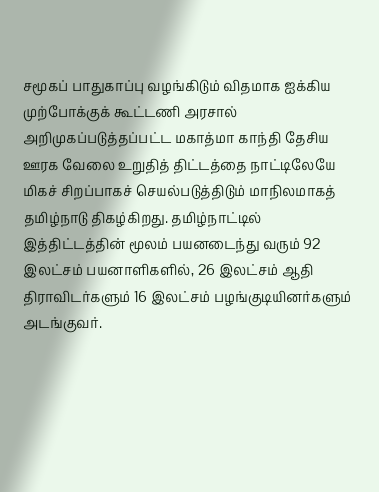சமூகப்‌ பாதுகாப்பு வழங்கிடும்‌ விதமாக ஐக்கிய முற்போக்குக்‌ கூட்டணி அரசால்‌ அறிமுகப்படுத்தப்பட்ட மகாத்மா காந்தி தேசிய ஊரக வேலை உறுதித்‌ திட்டத்தை நாட்டிலேயே மிகச்‌ சிறப்பாகச்‌ செயல்படுத்திடும்‌ மாநிலமாகத்‌ தமிழ்நாடு திகழ்கிறது. தமிழ்நாட்டில்‌ இத்திட்டத்தின்‌ மூலம்‌ பயனடைந்து வரும்‌ 92 இலட்சம்‌ பயனாளிகளில்‌, 26 இலட்சம்‌ ஆதி திராவிடர்களும்‌ 16 இலட்சம்‌ பழங்குடியினர்களும்‌ அடங்குவர்‌.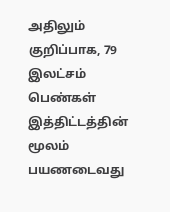அதிலும்‌ குறிப்பாக, 79 இலட்சம்‌ பெண்கள்‌ இத்திட்டத்தின்‌ மூலம்‌ பயணடைவது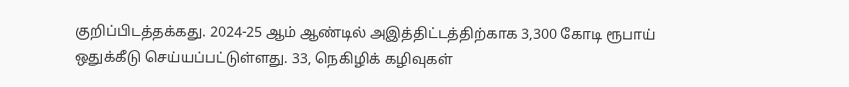குறிப்பிடத்தக்கது. 2024-25 ஆம்‌ ஆண்டில்‌ அஇத்திட்டத்திற்காக 3,300 கோடி ரூபாய்‌ ஒதுக்கீடு செய்யப்பட்டுள்ளது. 33, நெகிழிக்‌ கழிவுகள்‌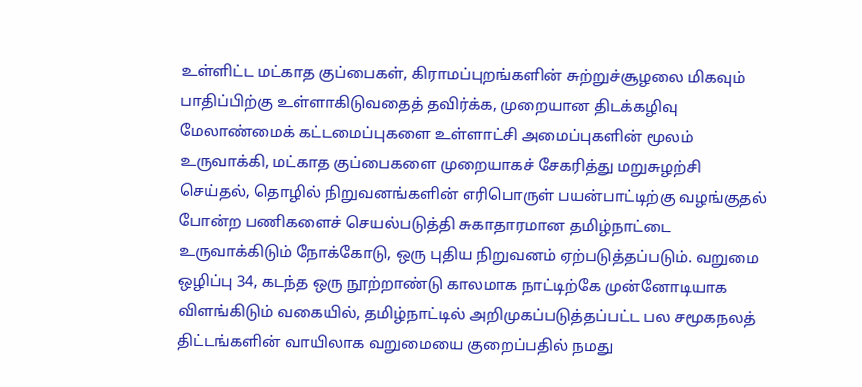உள்ளிட்ட மட்காத குப்பைகள்‌, கிராமப்புறங்களின்‌ சுற்றுச்சூழலை மிகவும்‌ பாதிப்பிற்கு உள்ளாகிடுவதைத்‌ தவிர்க்க, முறையான திடக்கழிவு மேலாண்மைக்‌ கட்டமைப்புகளை உள்ளாட்சி அமைப்புகளின்‌ மூலம்‌ உருவாக்கி, மட்காத குப்பைகளை முறையாகச்‌ சேகரித்து மறுசுழற்சி செய்தல்‌, தொழில்‌ நிறுவனங்களின்‌ எரிபொருள்‌ பயன்பாட்டிற்கு வழங்குதல்‌ போன்ற பணிகளைச்‌ செயல்படுத்தி சுகாதாரமான தமிழ்நாட்டை உருவாக்கிடும்‌ நோக்கோடு, ஒரு புதிய நிறுவனம்‌ ஏற்படுத்தப்படும்‌. வறுமை ஒழிப்பு 34, கடந்த ஒரு நூற்றாண்டு காலமாக நாட்டிற்கே முன்னோடியாக விளங்கிடும்‌ வகையில்‌, தமிழ்நாட்டில்‌ அறிமுகப்படுத்தப்பட்ட பல சமூகநலத்‌ திட்டங்களின்‌ வாயிலாக வறுமையை குறைப்பதில்‌ நமது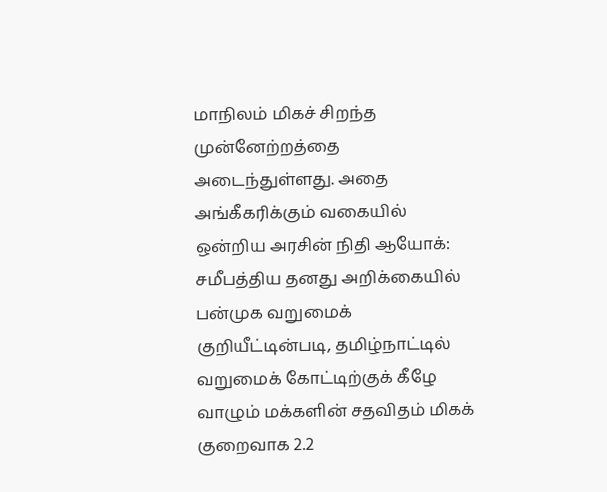மாநிலம்‌ மிகச்‌ சிறந்த முன்னேற்றத்தை அடைந்துள்ளது. அதை அங்கீகரிக்கும்‌ வகையில்‌ ஒன்றிய அரசின்‌ நிதி ஆயோக்‌: சமீபத்திய தனது அறிக்கையில்‌ பன்முக வறுமைக்‌ குறியீட்டின்படி, தமிழ்நாட்டில்‌ வறுமைக்‌ கோட்டிற்குக்‌ கீழே வாழும்‌ மக்களின்‌ சதவிதம்‌ மிகக்‌ குறைவாக 2.2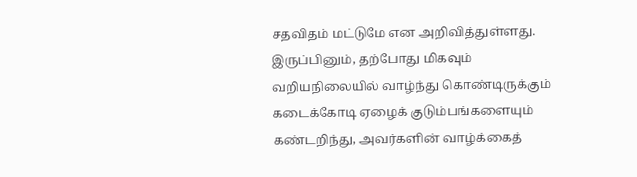சதவிதம்‌ மட்டுமே என அறிவித்துள்ளது. இருப்பினும்‌, தற்போது மிகவும்‌ வறியநிலையில்‌ வாழ்ந்து கொண்டிருக்கும்‌ கடைக்கோடி ஏழைக்‌ குடும்பங்களையும்‌ கண்டறிந்து, அவர்களின்‌ வாழ்க்கைத்‌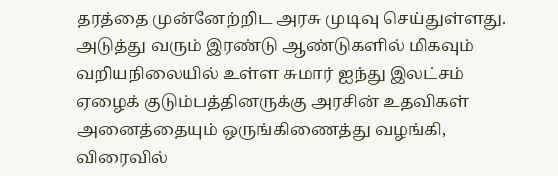தரத்தை முன்னேற்றிட அரசு முடிவு செய்துள்ளது. அடுத்து வரும்‌ இரண்டு ஆண்டுகளில்‌ மிகவும்‌ வறியநிலையில்‌ உள்ள சுமார்‌ ஐந்து இலட்சம்‌ ஏழைக்‌ குடும்பத்தினருக்கு அரசின்‌ உதவிகள்‌ அனைத்தையும்‌ ஒருங்கிணைத்து வழங்கி, விரைவில்‌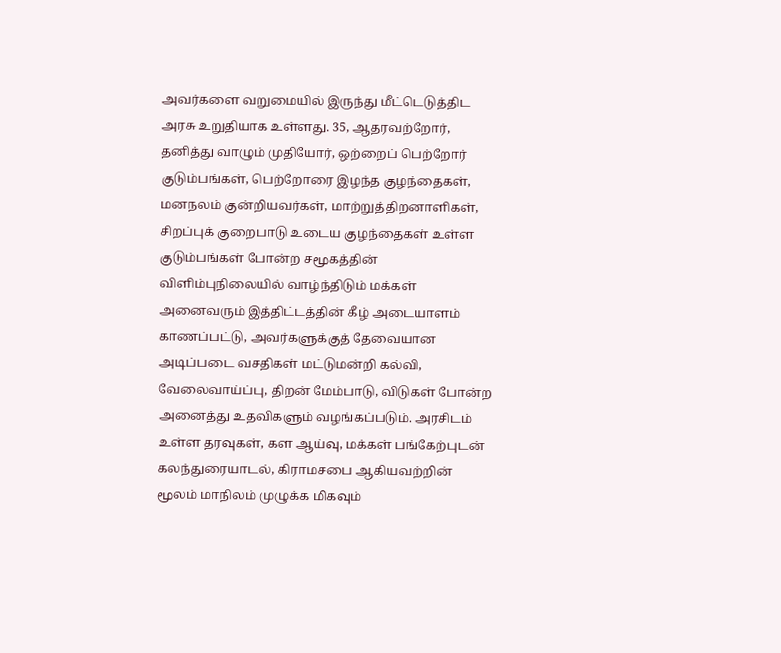அவர்களை வறுமையில்‌ இருந்து மீட்டெடுத்திட அரசு உறுதியாக உள்ளது. 35, ஆதரவற்றோர்‌, தனித்து வாழும்‌ முதியோர்‌, ஒற்றைப்‌ பெற்றோர்‌ குடும்பங்கள்‌, பெற்றோரை இழந்த குழந்தைகள்‌, மனநலம்‌ குன்றியவர்கள்‌, மாற்றுத்திறனாளிகள்‌, சிறப்புக்‌ குறைபாடு உடைய குழந்தைகள்‌ உள்ள குடும்பங்கள்‌ போன்ற சமூகத்தின்‌ விளிம்புநிலையில்‌ வாழ்ந்திடும்‌ மக்கள்‌ அனைவரும்‌ இத்திட்டத்தின்‌ கீழ்‌ அடையாளம்‌ காணப்பட்டு, அவர்களுக்குத்‌ தேவையான அடிப்படை வசதிகள்‌ மட்டுமன்றி கல்வி, வேலைவாய்ப்பு, திறன்‌ மேம்பாடு, விடுகள்‌ போன்ற அனைத்து உதவிகளும்‌ வழங்கப்படும்‌. அரசிடம்‌ உள்ள தரவுகள்‌, கள ஆய்வு, மக்கள்‌ பங்கேற்புடன்‌ கலந்துரையாடல்‌, கிராமசபை ஆகியவற்றின்‌ மூலம்‌ மாநிலம்‌ முழுக்க மிகவும்‌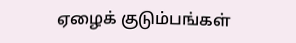ஏழைக்‌ குடும்பங்கள்‌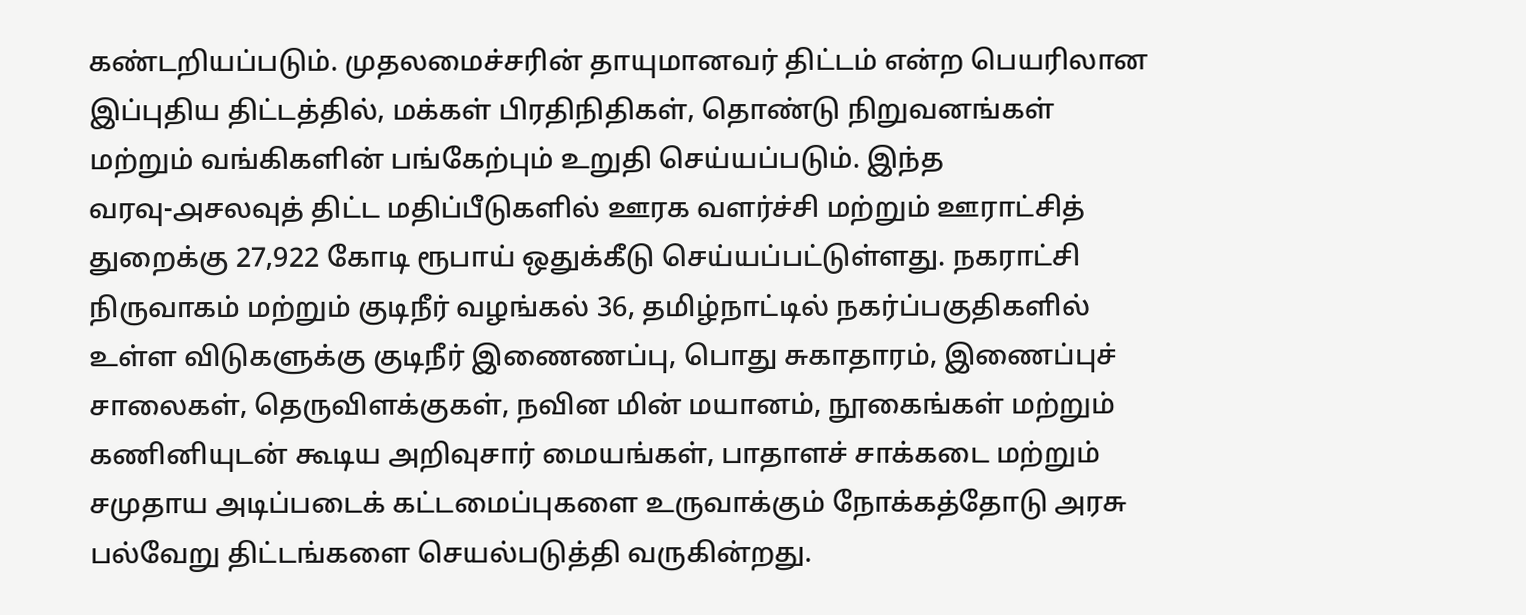கண்டறியப்படும்‌. முதலமைச்சரின்‌ தாயுமானவர்‌ திட்டம்‌ என்ற பெயரிலான இப்புதிய திட்டத்தில்‌, மக்கள்‌ பிரதிநிதிகள்‌, தொண்டு நிறுவனங்கள்‌ மற்றும்‌ வங்கிகளின்‌ பங்கேற்பும்‌ உறுதி செய்யப்படும்‌. இந்த வரவு-௮சலவுத்‌ திட்ட மதிப்பீடுகளில்‌ ஊரக வளர்ச்சி மற்றும்‌ ஊராட்சித்‌ துறைக்கு 27,922 கோடி ரூபாய்‌ ஒதுக்கீடு செய்யப்பட்டுள்ளது. நகராட்சி நிருவாகம்‌ மற்றும்‌ குடிநீர்‌ வழங்கல்‌ 36, தமிழ்நாட்டில்‌ நகர்ப்பகுதிகளில்‌ உள்ள விடுகளுக்கு குடிநீர்‌ இணைணப்பு, பொது சுகாதாரம்‌, இணைப்புச்‌ சாலைகள்‌, தெருவிளக்குகள்‌, நவின மின்‌ மயானம்‌, நூகைங்கள்‌ மற்றும்‌ கணினியுடன்‌ கூடிய அறிவுசார்‌ மையங்கள்‌, பாதாளச்‌ சாக்கடை மற்றும்‌ சமுதாய அடிப்படைக்‌ கட்டமைப்புகளை உருவாக்கும்‌ நோக்கத்தோடு அரசு பல்வேறு திட்டங்களை செயல்படுத்தி வருகின்றது.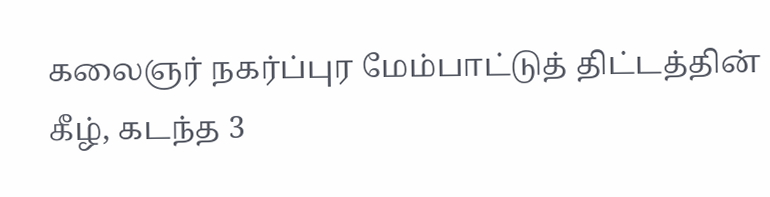கலைஞர்‌ நகர்ப்புர மேம்பாட்டுத்‌ திட்டத்தின்‌ கீழ்‌, கடந்த 3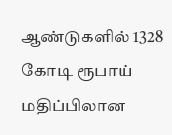ஆண்டுகளில்‌ 1328 கோடி ரூபாய்‌ மதிப்பிலான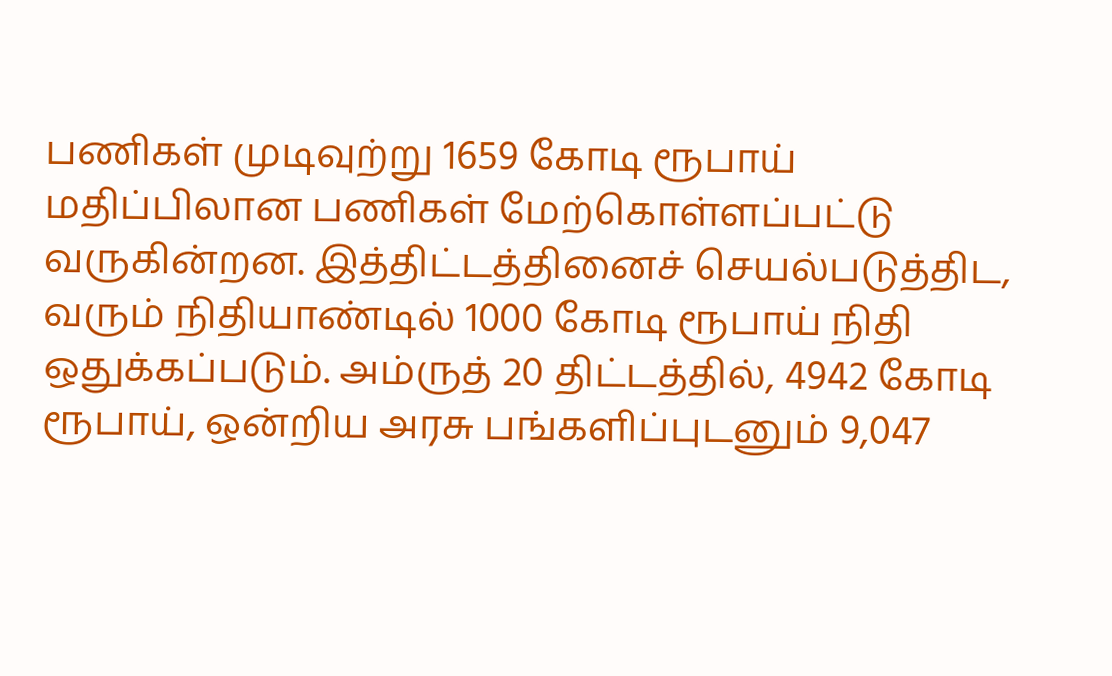பணிகள்‌ முடிவுற்று 1659 கோடி ரூபாய்‌ மதிப்பிலான பணிகள்‌ மேற்கொள்ளப்பட்டு வருகின்றன. இத்திட்டத்தினைச்‌ செயல்படுத்திட, வரும்‌ நிதியாண்டில்‌ 1000 கோடி ரூபாய்‌ நிதி ஒதுக்கப்படும்‌. அம்ருத்‌ 20 திட்டத்தில்‌, 4942 கோடி ரூபாய்‌, ஒன்றிய அரசு பங்களிப்புடனும்‌ 9,047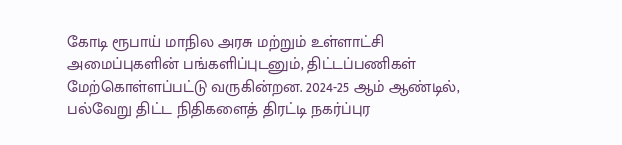கோடி ரூபாய்‌ மாநில அரசு மற்றும்‌ உள்ளாட்சி அமைப்புகளின்‌ பங்களிப்புடனும்‌, திட்டப்பணிகள்‌ மேற்கொள்ளப்பட்டு வருகின்றன. 2024-25 ஆம்‌ ஆண்டில்‌, பல்வேறு திட்ட நிதிகளைத்‌ திரட்டி நகர்ப்புர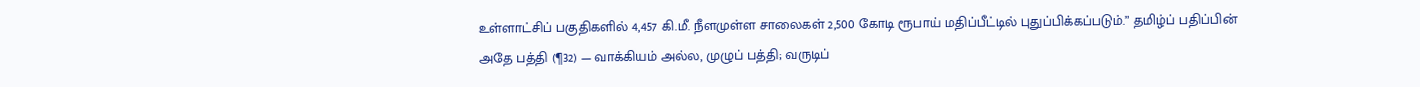உள்ளாட்சிப்‌ பகுதிகளில்‌ 4,457 கி.மீ. நீளமுள்ள சாலைகள்‌ 2,500 கோடி ரூபாய்‌ மதிப்பீட்டில்‌ புதுப்பிக்கப்படும்‌.” தமிழ்ப் பதிப்பின் அதே பத்தி (¶32) — வாக்கியம் அல்ல, முழுப் பத்தி; வருடிப்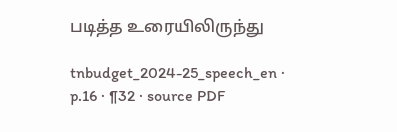படித்த உரையிலிருந்து

tnbudget_2024-25_speech_en · p.16 · ¶32 · source PDF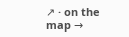↗ · on the map →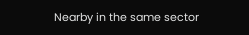Nearby in the same sector